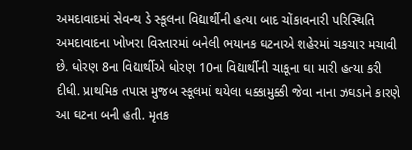અમદાવાદમાં સેવન્થ ડે સ્કૂલના વિદ્યાર્થીની હત્યા બાદ ચોંકાવનારી પરિસ્થિતિ અમદાવાદના ખોખરા વિસ્તારમાં બનેલી ભયાનક ઘટનાએ શહેરમાં ચકચાર મચાવી છે. ધોરણ 8ના વિદ્યાર્થીએ ધોરણ 10ના વિદ્યાર્થીની ચાકૂના ઘા મારી હત્યા કરી દીધી. પ્રાથમિક તપાસ મુજબ સ્કૂલમાં થયેલા ધક્કામુક્કી જેવા નાના ઝઘડાને કારણે આ ઘટના બની હતી. મૃતક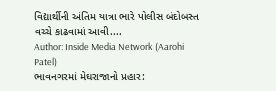વિદ્યાર્થીની અંતિમ યાત્રા ભારે પોલીસ બંદોબસ્ત વચ્ચે કાઢવામાં આવી....
Author: Inside Media Network (Aarohi Patel)
ભાવનગરમાં મેઘરાજાનો પ્રહાર: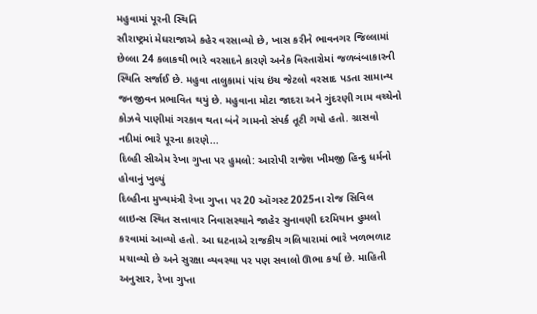મહુવામાં પૂરની સ્થિતિ
સૌરાષ્ટ્રમાં મેઘરાજાએ કહેર વરસાવ્યો છે, ખાસ કરીને ભાવનગર જિલ્લામાં છેલ્લા 24 કલાકથી ભારે વરસાદને કારણે અનેક વિસ્તારોમાં જળબંબાકારની સ્થિતિ સર્જાઈ છે. મહુવા તાલુકામાં પાંચ ઇંચ જેટલો વરસાદ પડતા સામાન્ય જનજીવન પ્રભાવિત થયું છે. મહુવાના મોટા જાદરા અને ગુંદરણી ગામ વચ્ચેનો કોઝવે પાણીમાં ગરકાવ થતા બંને ગામનો સંપર્ક તૂટી ગયો હતો. ગ્રાસવો નદીમાં ભારે પૂરના કારણે...
દિલ્હી સીએમ રેખા ગુપ્તા પર હુમલો: આરોપી રાજેશ ખીમજી હિન્દુ ધર્મનો હોવાનું ખુલ્યું
દિલ્હીના મુખ્યમંત્રી રેખા ગુપ્તા પર 20 ઑગસ્ટ 2025ના રોજ સિવિલ લાઇન્સ સ્થિત સત્તાવાર નિવાસસ્થાને જાહેર સુનાવણી દરમિયાન હુમલો કરવામાં આવ્યો હતો. આ ઘટનાએ રાજકીય ગલિયારામાં ભારે ખળભળાટ મચાવ્યો છે અને સુરક્ષા વ્યવસ્થા પર પણ સવાલો ઊભા કર્યા છે. માહિતી અનુસાર, રેખા ગુપ્તા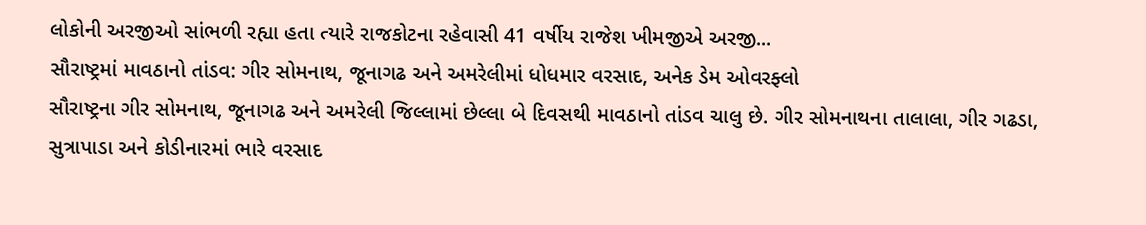લોકોની અરજીઓ સાંભળી રહ્યા હતા ત્યારે રાજકોટના રહેવાસી 41 વર્ષીય રાજેશ ખીમજીએ અરજી...
સૌરાષ્ટ્રમાં માવઠાનો તાંડવ: ગીર સોમનાથ, જૂનાગઢ અને અમરેલીમાં ધોધમાર વરસાદ, અનેક ડેમ ઓવરફ્લો
સૌરાષ્ટ્રના ગીર સોમનાથ, જૂનાગઢ અને અમરેલી જિલ્લામાં છેલ્લા બે દિવસથી માવઠાનો તાંડવ ચાલુ છે. ગીર સોમનાથના તાલાલા, ગીર ગઢડા, સુત્રાપાડા અને કોડીનારમાં ભારે વરસાદ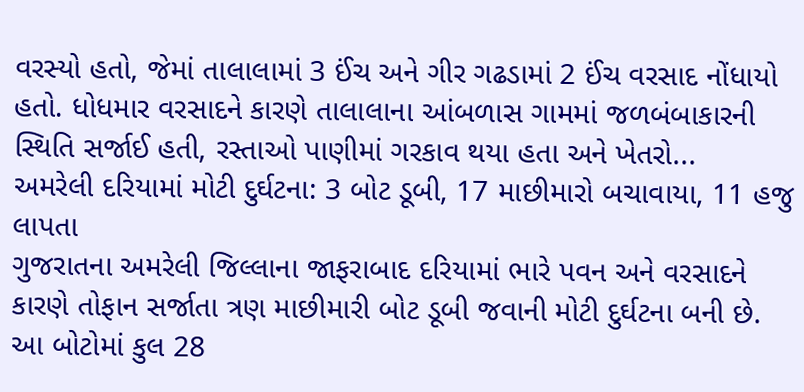વરસ્યો હતો, જેમાં તાલાલામાં 3 ઈંચ અને ગીર ગઢડામાં 2 ઈંચ વરસાદ નોંધાયો હતો. ધોધમાર વરસાદને કારણે તાલાલાના આંબળાસ ગામમાં જળબંબાકારની સ્થિતિ સર્જાઈ હતી, રસ્તાઓ પાણીમાં ગરકાવ થયા હતા અને ખેતરો...
અમરેલી દરિયામાં મોટી દુર્ઘટના: 3 બોટ ડૂબી, 17 માછીમારો બચાવાયા, 11 હજુ લાપતા
ગુજરાતના અમરેલી જિલ્લાના જાફરાબાદ દરિયામાં ભારે પવન અને વરસાદને કારણે તોફાન સર્જાતા ત્રણ માછીમારી બોટ ડૂબી જવાની મોટી દુર્ઘટના બની છે. આ બોટોમાં કુલ 28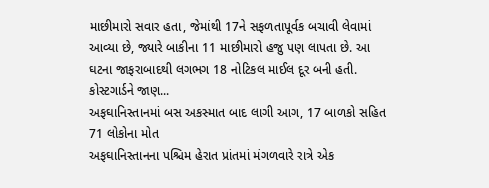માછીમારો સવાર હતા, જેમાંથી 17ને સફળતાપૂર્વક બચાવી લેવામાં આવ્યા છે, જ્યારે બાકીના 11 માછીમારો હજુ પણ લાપતા છે. આ ઘટના જાફરાબાદથી લગભગ 18 નોટિકલ માઈલ દૂર બની હતી. કોસ્ટગાર્ડને જાણ...
અફઘાનિસ્તાનમાં બસ અકસ્માત બાદ લાગી આગ, 17 બાળકો સહિત 71 લોકોના મોત
અફઘાનિસ્તાનના પશ્ચિમ હેરાત પ્રાંતમાં મંગળવારે રાત્રે એક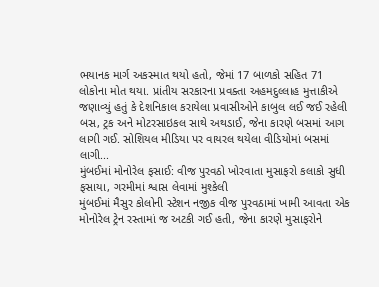ભયાનક માર્ગ અકસ્માત થયો હતો, જેમાં 17 બાળકો સહિત 71 લોકોના મોત થયા. પ્રાંતીય સરકારના પ્રવક્તા અહમદુલ્લાહ મુત્તાકીએ જણાવ્યું હતું કે દેશનિકાલ કરાયેલા પ્રવાસીઓને કાબુલ લઈ જઈ રહેલી બસ, ટ્રક અને મોટરસાઇકલ સાથે અથડાઈ, જેના કારણે બસમાં આગ લાગી ગઈ. સોશિયલ મીડિયા પર વાયરલ થયેલા વીડિયોમાં બસમાં લાગી...
મુંબઈમાં મોનોરેલ ફસાઈ: વીજ પુરવઠો ખોરવાતા મુસાફરો કલાકો સુધી ફસાયા, ગરમીમાં શ્વાસ લેવામાં મુશ્કેલી
મુંબઈમાં મૈસુર કોલોની સ્ટેશન નજીક વીજ પુરવઠામાં ખામી આવતા એક મોનોરેલ ટ્રેન રસ્તામાં જ અટકી ગઈ હતી, જેના કારણે મુસાફરોને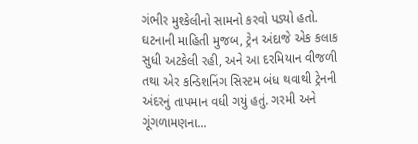ગંભીર મુશ્કેલીનો સામનો કરવો પડ્યો હતો. ઘટનાની માહિતી મુજબ, ટ્રેન અંદાજે એક કલાક સુધી અટકેલી રહી, અને આ દરમિયાન વીજળી તથા એર કન્ડિશનિંગ સિસ્ટમ બંધ થવાથી ટ્રેનની અંદરનું તાપમાન વધી ગયું હતું. ગરમી અને ગૂંગળામણના...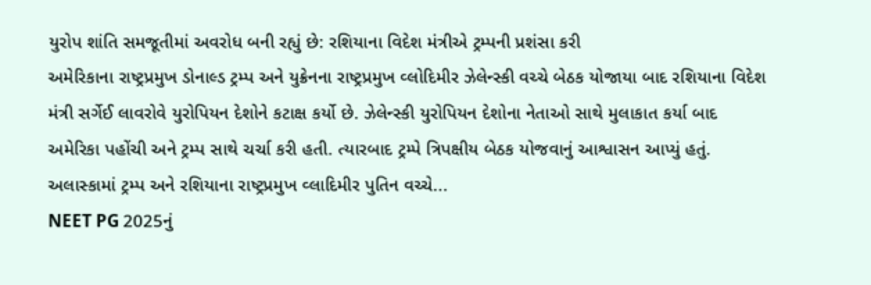યુરોપ શાંતિ સમજૂતીમાં અવરોધ બની રહ્યું છે: રશિયાના વિદેશ મંત્રીએ ટ્રમ્પની પ્રશંસા કરી
અમેરિકાના રાષ્ટ્રપ્રમુખ ડોનાલ્ડ ટ્રમ્પ અને યુક્રેનના રાષ્ટ્રપ્રમુખ વ્લોદિમીર ઝેલેન્સ્કી વચ્ચે બેઠક યોજાયા બાદ રશિયાના વિદેશ મંત્રી સર્ગેઈ લાવરોવે યુરોપિયન દેશોને કટાક્ષ કર્યો છે. ઝેલેન્સ્કી યુરોપિયન દેશોના નેતાઓ સાથે મુલાકાત કર્યા બાદ અમેરિકા પહોંચી અને ટ્રમ્પ સાથે ચર્ચા કરી હતી. ત્યારબાદ ટ્રમ્પે ત્રિપક્ષીય બેઠક યોજવાનું આશ્વાસન આપ્યું હતું. અલાસ્કામાં ટ્રમ્પ અને રશિયાના રાષ્ટ્રપ્રમુખ વ્લાદિમીર પુતિન વચ્ચે...
NEET PG 2025નું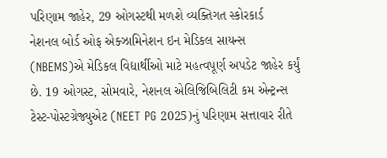પરિણામ જાહેર, 29 ઓગસ્ટથી મળશે વ્યક્તિગત સ્કોરકાર્ડ
નેશનલ બોર્ડ ઓફ એક્ઝામિનેશન ઇન મેડિકલ સાયન્સ (NBEMS)એ મેડિકલ વિદ્યાર્થીઓ માટે મહત્વપૂર્ણ અપડેટ જાહેર કર્યું છે. 19 ઓગસ્ટ, સોમવારે, નેશનલ એલિજિબિલિટી કમ એન્ટ્રન્સ ટેસ્ટ-પોસ્ટગ્રેજ્યુએટ (NEET PG 2025)નું પરિણામ સત્તાવાર રીતે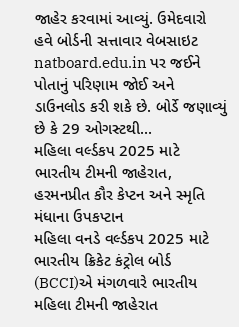જાહેર કરવામાં આવ્યું. ઉમેદવારો હવે બોર્ડની સત્તાવાર વેબસાઇટ natboard.edu.in પર જઈને પોતાનું પરિણામ જોઈ અને ડાઉનલોડ કરી શકે છે. બોર્ડે જણાવ્યું છે કે 29 ઓગસ્ટથી...
મહિલા વર્લ્ડકપ 2025 માટે ભારતીય ટીમની જાહેરાત, હરમનપ્રીત કૌર કેપ્ટન અને સ્મૃતિ મંધાના ઉપકપ્ટાન
મહિલા વનડે વર્લ્ડકપ 2025 માટે ભારતીય ક્રિકેટ કંટ્રોલ બોર્ડ (BCCI)એ મંગળવારે ભારતીય મહિલા ટીમની જાહેરાત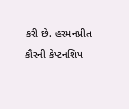કરી છે. હરમનપ્રીત કૌરની કેપ્ટનશિપ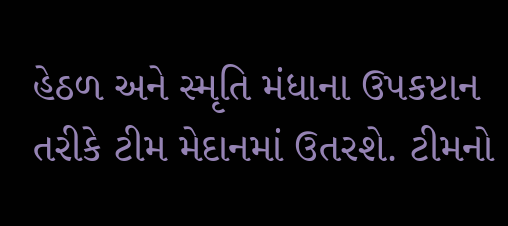હેઠળ અને સ્મૃતિ મંધાના ઉપકપ્ટાન તરીકે ટીમ મેદાનમાં ઉતરશે. ટીમનો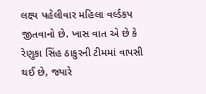લક્ષ્ય પહેલીવાર મહિલા વર્લ્ડકપ જીતવાનો છે. ખાસ વાત એ છે કે રેણુકા સિંહ ઠાકુરની ટીમમાં વાપસી થઈ છે, જ્યારે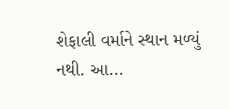શેફાલી વર્માને સ્થાન મળ્યું નથી. આ...